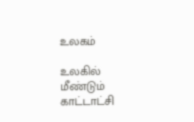உலகம்

உலகில் மீண்டும் காட்டாட்சி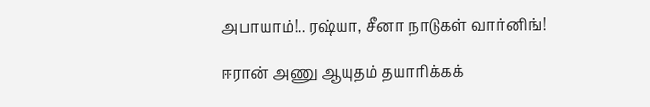அபாயாம்!.. ரஷ்யா, சீனா நாடுகள் வார்னிங்!

ஈரான் அணு ஆயுதம் தயாரிக்கக்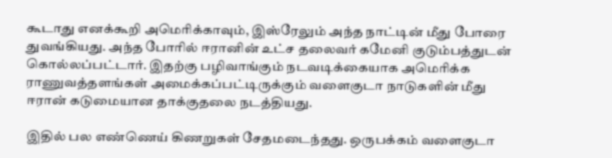கூடாது எனக்கூறி அமெரிக்காவும், இஸ்ரேலும் அந்த நாட்டின் மீது போரை துவங்கியது. அந்த போரில் ஈரானின் உட்ச தலைவர் கமேனி குடும்பத்துடன் கொல்லப்பட்டார். இதற்கு பழிவாங்கும் நடவடிக்கையாக அமெரிக்க ராணுவத்தளங்கள் அமைக்கப்பட்டிருக்கும் வளைகுடா நாடுகளின் மீது ஈரான் கடுமையான தாக்குதலை நடத்தியது.

இதில் பல எண்ணெய் கிணறுகள் சேதமடைந்தது. ஒருபக்கம் வளைகுடா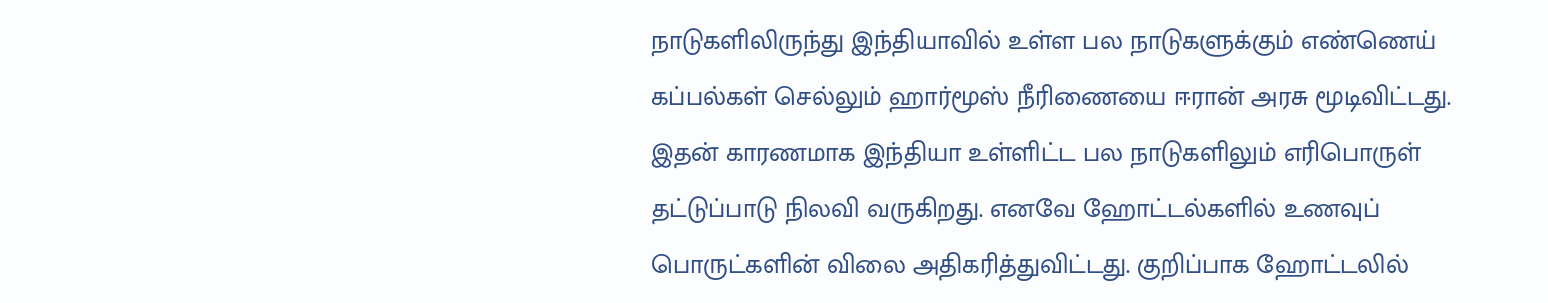நாடுகளிலிருந்து இந்தியாவில் உள்ள பல நாடுகளுக்கும் எண்ணெய் கப்பல்கள் செல்லும் ஹார்மூஸ் நீரிணையை ஈரான் அரசு மூடிவிட்டது. இதன் காரணமாக இந்தியா உள்ளிட்ட பல நாடுகளிலும் எரிபொருள் தட்டுப்பாடு நிலவி வருகிறது. எனவே ஹோட்டல்களில் உணவுப் பொருட்களின் விலை அதிகரித்துவிட்டது. குறிப்பாக ஹோட்டலில்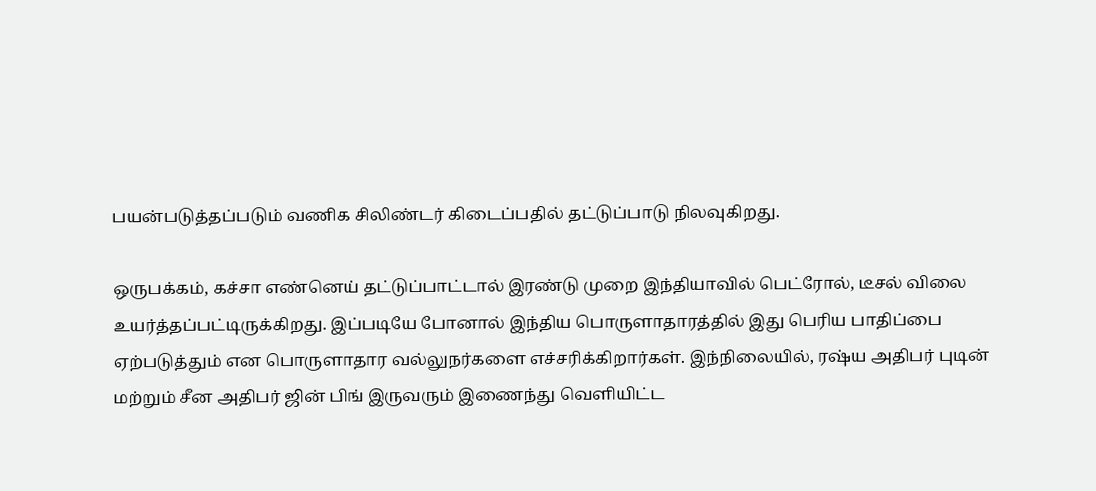பயன்படுத்தப்படும் வணிக சிலிண்டர் கிடைப்பதில் தட்டுப்பாடு நிலவுகிறது.

ஒருபக்கம், கச்சா எண்னெய் தட்டுப்பாட்டால் இரண்டு முறை இந்தியாவில் பெட்ரோல், டீசல் விலை உயர்த்தப்பட்டிருக்கிறது. இப்படியே போனால் இந்திய பொருளாதாரத்தில் இது பெரிய பாதிப்பை ஏற்படுத்தும் என பொருளாதார வல்லுநர்களை எச்சரிக்கிறார்கள். இந்நிலையில், ரஷ்ய அதிபர் புடின் மற்றும் சீன அதிபர் ஜின் பிங் இருவரும் இணைந்து வெளியிட்ட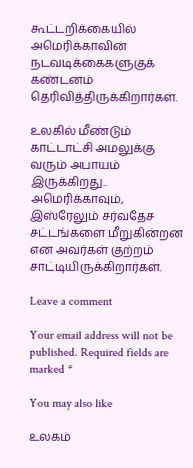கூட்டறிக்கையில் அமெரிக்காவின் நடவடிக்கைகளுகுக் கண்டனம் தெரிவித்திருக்கிறார்கள்.

உலகில் மீண்டும் காட்டாட்சி அமலுக்கு வரும் அபாயம் இருக்கிறது.. அமெரிக்காவும், இஸ்ரேலும் சர்வதேச சட்டங்களை மீறுகின்றன என அவர்கள் குற்றம் சாட்டியிருக்கிறார்கள்.

Leave a comment

Your email address will not be published. Required fields are marked *

You may also like

உலகம்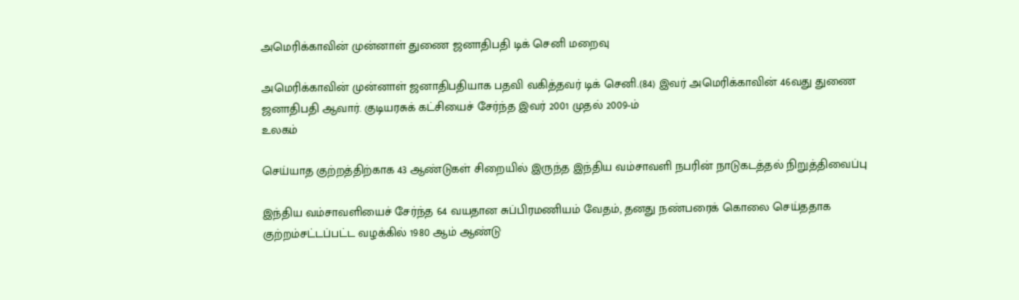அமெரிக்காவின் முன்னாள் துணை ஜனாதிபதி டிக் செனி மறைவு

அமெரிக்காவின் முன்னாள் ஜனாதிபதியாக பதவி வகித்தவர் டிக் செனி.(84) இவர் அமெரிக்காவின் 46வது துணை ஜனாதிபதி ஆவார். குடியரசுக் கட்சியைச் சேர்ந்த இவர் 2001 முதல் 2009-ம்
உலகம்

செய்யாத குற்றத்திற்காக 43 ஆண்டுகள் சிறையில் இருந்த இந்திய வம்சாவளி நபரின் நாடுகடத்தல் நிறுத்திவைப்பு

இந்திய வம்சாவளியைச் சேர்ந்த 64 வயதான சுப்பிரமணியம் வேதம், தனது நண்பரைக் கொலை செய்ததாக குற்றம்சட்டப்பட்ட வழக்கில் 1980 ஆம் ஆண்டு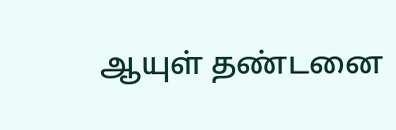ஆயுள் தண்டனை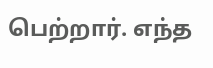பெற்றார். எந்த